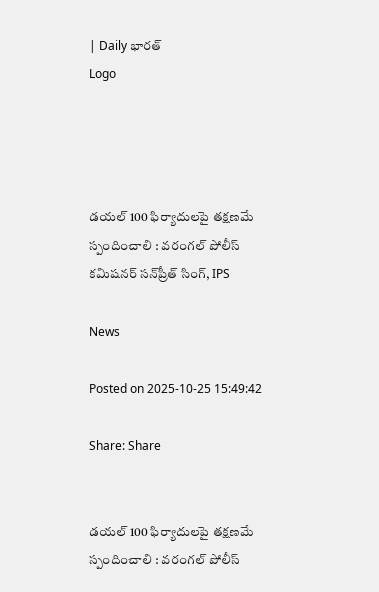| Daily భారత్
Logo




డయల్ 100 ఫిర్యాదులపై తక్షణమే స్పందించాలి : వరంగల్‌ పోలీస్‌ కమిషనర్‌ సన్‌ప్రీత్‌ సింగ్‌, IPS

News

Posted on 2025-10-25 15:49:42

Share: Share


డయల్ 100 ఫిర్యాదులపై తక్షణమే స్పందించాలి : వరంగల్‌ పోలీస్‌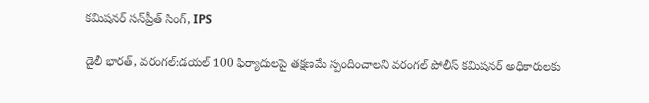కమిషనర్‌ సన్‌ప్రీత్‌ సింగ్‌, IPS

డైలీ భారత్, వరంగల్:డయల్ 100 ఫిర్యాదులపై తక్షణమే స్పందించాలని వరంగల్‌ పోలీస్‌ కమిషనర్‌ అధికారులకు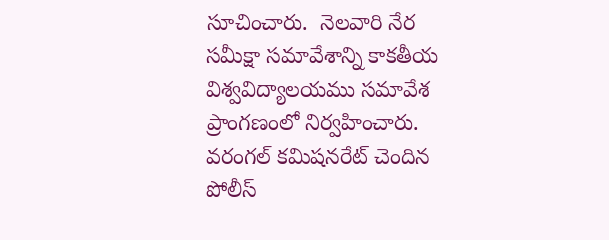సూచించారు.  నెలవారి నేర సమీక్షా సమావేశాన్ని కాకతీయ విశ్వవిద్యాలయము సమావేశ ప్రాంగణంలో నిర్వహించారు. వరంగల్‌ కమిషనరేట్‌ చెందిన పోలీస్‌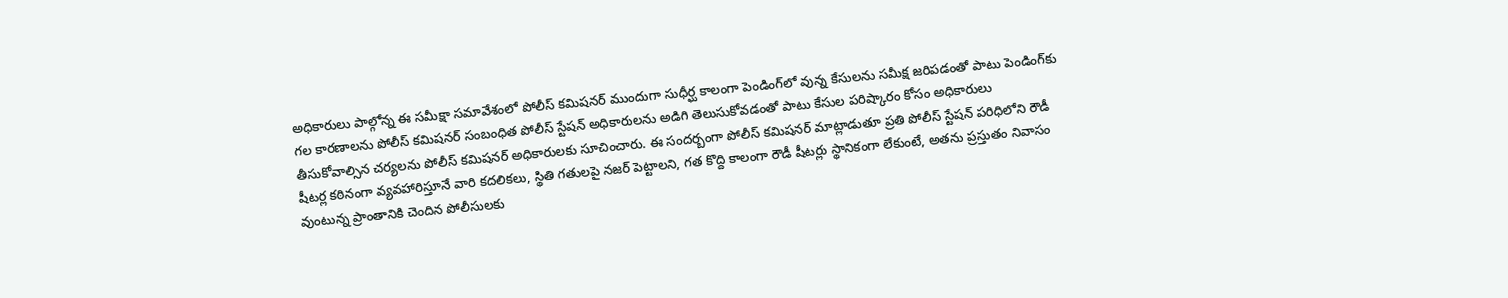అధికారులు పాల్గోన్న ఈ సమీక్షా సమావేశంలో పోలీస్‌ కమిషనర్‌ ముందుగా సుధీర్ఘ కాలంగా పెండింగ్‌లో వున్న కేసులను సమీక్ష జరిపడంతో పాటు పెండింగ్‌కు గల కారణాలను పోలీస్‌ కమిషనర్‌ సంబంధిత పోలీస్‌ స్టేషన్‌ అధికారులను అడిగి తెలుసుకోవడంతో పాటు కేసుల పరిష్కారం కోసం అధికారులు తీసుకోవాల్సిన చర్యలను పోలీస్‌ కమిషనర్‌ అధికారులకు సూచించారు. ఈ సందర్బంగా పోలీస్‌ కమిషనర్‌ మాట్లాడుతూ ప్రతి పోలీస్ స్టేషన్ పరిధిలోని రౌడీ షీటర్ల కఠినంగా వ్యవహారిస్తూనే వారి కదలికలు, స్థితి గతులపై నజర్ పెట్టాలని, గత కొద్ది కాలంగా రౌడీ షీటర్లు స్థానికంగా లేకుంటే, అతను ప్రస్తుతం నివాసం వుంటున్న ప్రాంతానికి చెందిన పోలీసులకు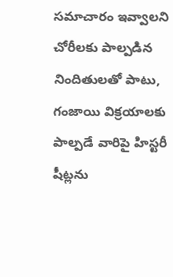సమాచారం ఇవ్వాలని చోరీలకు పాల్పడిన నిందితులతో పాటు, గంజాయి విక్రయాలకు పాల్పడే వారిపై హిస్టరీ షీట్లను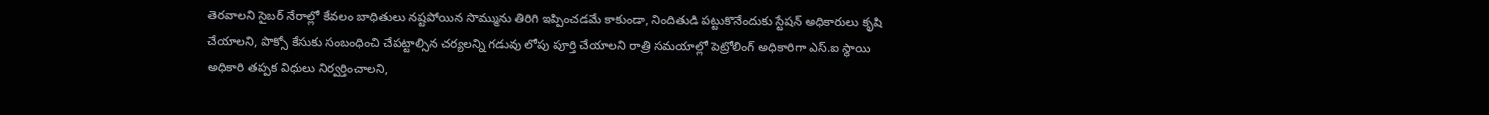తెరవాలని సైబర్ నేరాల్లో కేవలం బాధితులు నష్టపోయిన సొమ్మును తిరిగి ఇప్పించడమే కాకుండా, నిందితుడి పట్టుకొనేందుకు స్టేషన్ అధికారులు కృషి చేయాలని, పొక్సో కేసుకు సంబంధించి చేపట్టాల్సిన చర్యలన్ని గడువు లోపు పూర్తి చేయాలని రాత్రి సమయాల్లో పెట్రోలింగ్ అధికారిగా ఎస్.ఐ స్థాయి అధికారి తప్పక విధులు నిర్వర్తించాలని,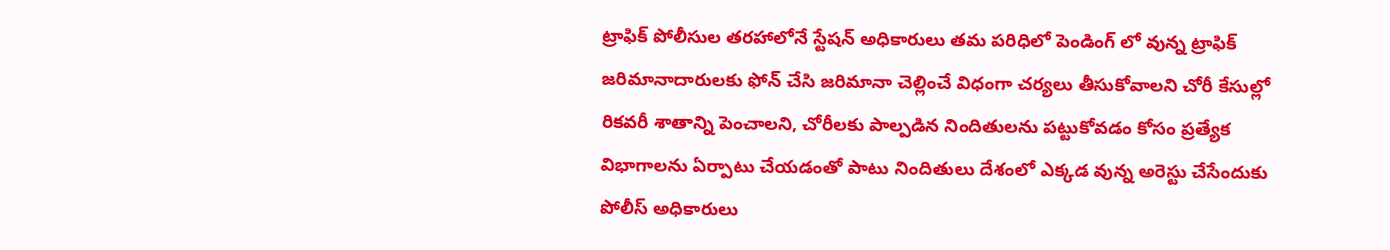ట్రాఫిక్ పోలీసుల తరహాలోనే స్టేషన్ అధికారులు తమ పరిధిలో పెండింగ్ లో వున్న ట్రాఫిక్ జరిమానాదారులకు ఫోన్ చేసి జరిమానా చెల్లించే విధంగా చర్యలు తీసుకోవాలని చోరీ కేసుల్లో రికవరీ శాతాన్ని పెంచాలని, చోరీలకు పాల్పడిన నిందితులను పట్టుకోవడం కోసం ప్రత్యేక విభాగాలను ఏర్పాటు చేయడంతో పాటు నిందితులు దేశంలో ఎక్కడ వున్న అరెస్టు చేసేందుకు పోలీస్‌ అధికారులు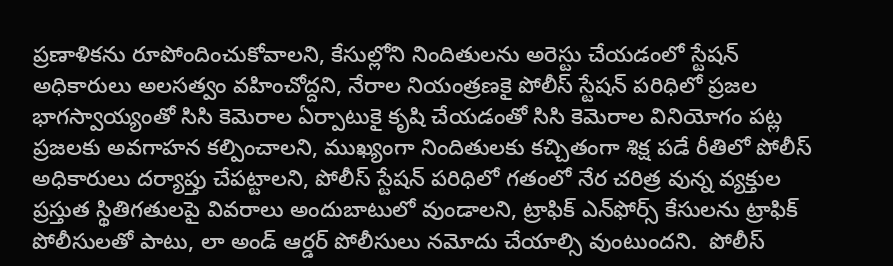ప్రణాళికను రూపోందించుకోవాలని, కేసుల్లోని నిందితులను అరెస్టు చేయడంలో స్టేషన్‌ అధికారులు అలసత్వం వహించోద్దని, నేరాల నియంత్రణకై పోలీస్‌ స్టేషన్‌ పరిధిలో ప్రజల భాగస్వాయ్యంతో సిసి కెమెరాల ఏర్పాటుకై కృషి చేయడంతో సిసి కెమెరాల వినియోగం పట్ల ప్రజలకు అవగాహన కల్పించాలని, ముఖ్యంగా నిందితులకు కచ్చితంగా శిక్ష పడే రీతిలో పోలీస్‌ అధికారులు దర్యాప్తు చేపట్టాలని, పోలీస్‌ స్టేషన్‌ పరిధిలో గతంలో నేర చరిత్ర వున్న వ్యక్తుల ప్రస్తుత స్థితిగతులపై వివరాలు అందుబాటులో వుండాలని, ట్రాఫిక్‌ ఎన్‌ఫోర్స్‌ కేసులను ట్రాఫిక్‌ పోలీసులతో పాటు, లా అండ్‌ ఆర్డర్‌ పోలీసులు నమోదు చేయాల్సి వుంటుందని.  పోలీస్‌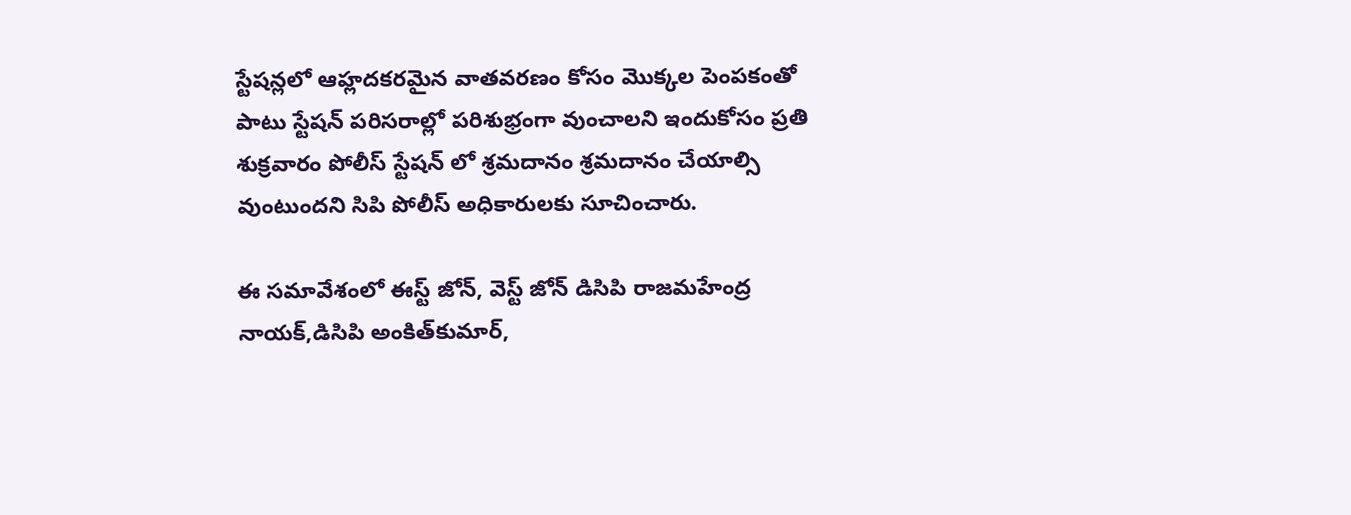స్టేషన్లలో ఆహ్లదకరమైన వాతవరణం కోసం మొక్కల పెంపకంతో పాటు స్టేషన్‌ పరిసరాల్లో పరిశుభ్రంగా వుంచాలని ఇందుకోసం ప్రతి శుక్రవారం పోలీస్ స్టేషన్ లో శ్రమదానం శ్రమదానం చేయాల్సి వుంటుందని సిపి పోలీస్‌ అధికారులకు సూచించారు.

ఈ సమావేశంలో ఈస్ట్‌ జోన్, వెస్ట్ జోన్ డిసిపి రాజమహేంద్ర నాయక్,డిసిపి అంకిత్‌కుమార్‌,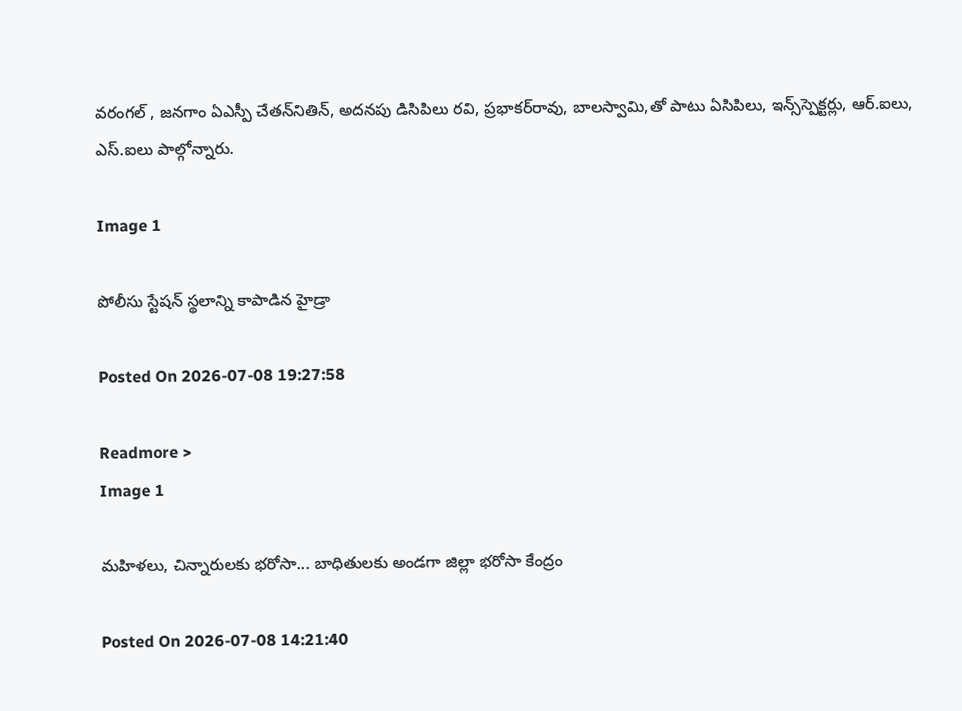వరంగల్‌ , జనగాం ఏఎస్పీ చేతన్‌నితిన్‌, అదనపు డిసిపిలు రవి, ప్రభాకర్‌రావు, బాలస్వామి,తో పాటు ఏసిపిలు, ఇన్స్‌స్పెక్టర్లు, ఆర్‌.ఐలు, ఎస్‌.ఐలు పాల్గోన్నారు.

Image 1

పోలీసు స్టేష‌న్ స్థ‌లాన్ని కాపాడిన హైడ్రా

Posted On 2026-07-08 19:27:58

Readmore >
Image 1

మహిళలు, చిన్నారులకు భరోసా... బాధితులకు అండగా జిల్లా భరోసా కేంద్రం

Posted On 2026-07-08 14:21:40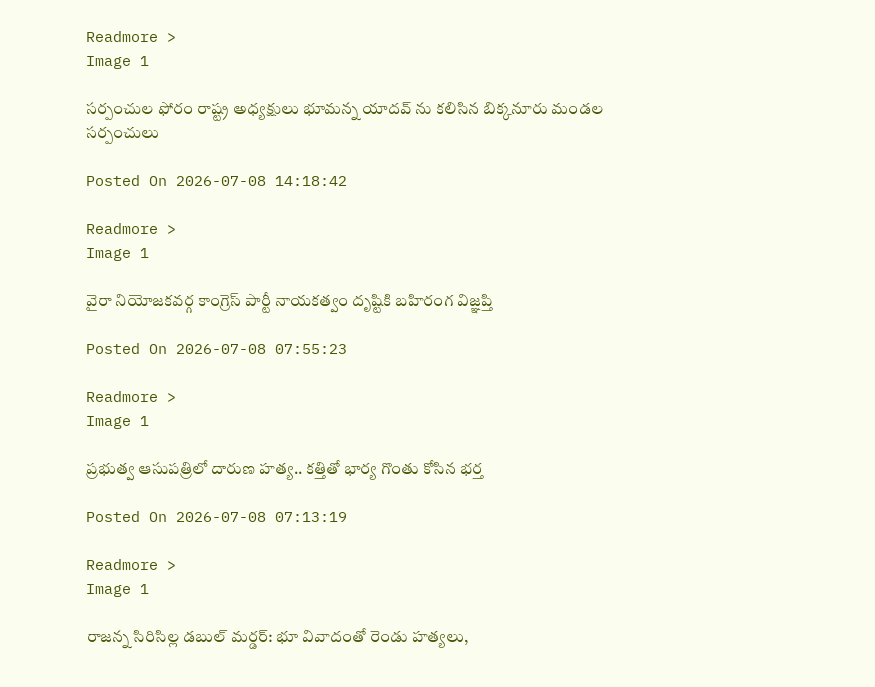Readmore >
Image 1

సర్పంచుల ఫోరం రాష్ట్ర అధ్యక్షులు భూమన్న యాదవ్ ను కలిసిన బిక్కనూరు మండల సర్పంచులు

Posted On 2026-07-08 14:18:42

Readmore >
Image 1

వైరా నియోజకవర్గ కాంగ్రెస్ పార్టీ నాయకత్వం దృష్టికి బహిరంగ విజ్ఞప్తి

Posted On 2026-07-08 07:55:23

Readmore >
Image 1

ప్రభుత్వ ఆసుపత్రిలో దారుణ హత్య.. కత్తితో భార్య గొంతు కోసిన భర్త

Posted On 2026-07-08 07:13:19

Readmore >
Image 1

రాజన్న సిరిసిల్ల డబుల్ మర్డర్: భూ వివాదంతో రెండు హత్యలు,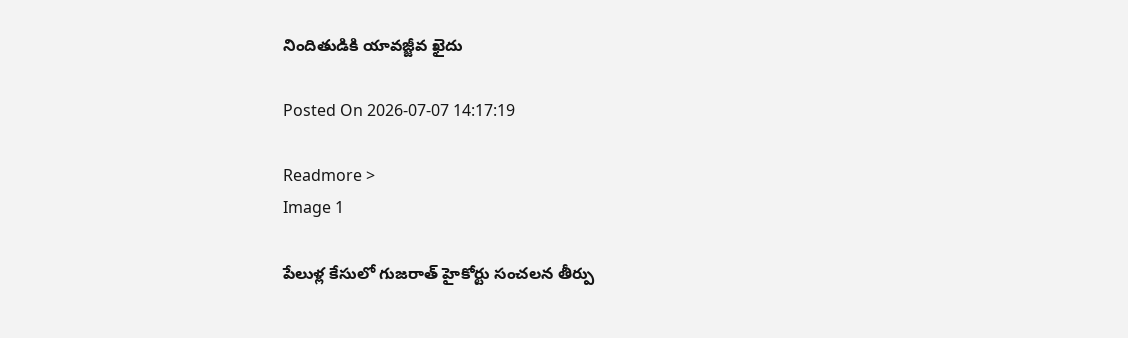నిందితుడికి యావజ్జీవ ఖైదు

Posted On 2026-07-07 14:17:19

Readmore >
Image 1

పేలుళ్ల కేసులో గుజరాత్ హైకోర్టు సంచలన తీర్పు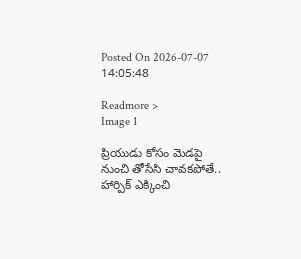Posted On 2026-07-07 14:05:48

Readmore >
Image 1

ప్రియుడు కోసం మెడపై నుంచి తోసేసి చావకపోతే.. హార్పిక్‌ ఎక్కించి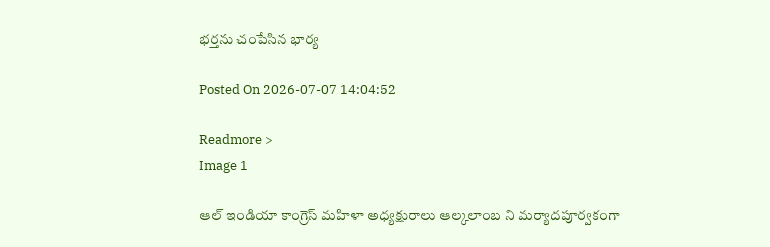భర్తను చంపేసిన భార్య

Posted On 2026-07-07 14:04:52

Readmore >
Image 1

ఆల్ ఇండియా కాంగ్రెస్ మహిళా అధ్యక్షురాలు ఆల్కలాంబ ని మర్యాదపూర్వకంగా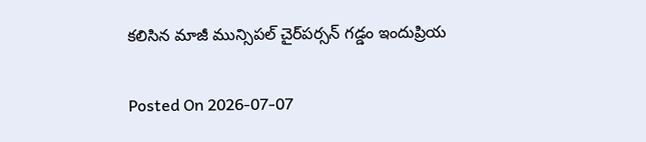కలిసిన మాజీ మున్సిపల్ చైర్‌పర్సన్ గడ్డం ఇందుప్రియ

Posted On 2026-07-07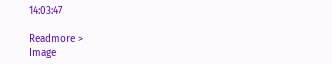14:03:47

Readmore >
Image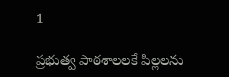1

ప్రభుత్వ పాఠశాలలకే పిల్లలను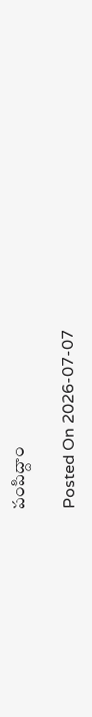పంపిద్దాం

Posted On 2026-07-07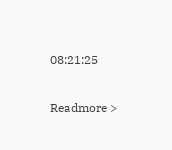08:21:25

Readmore >